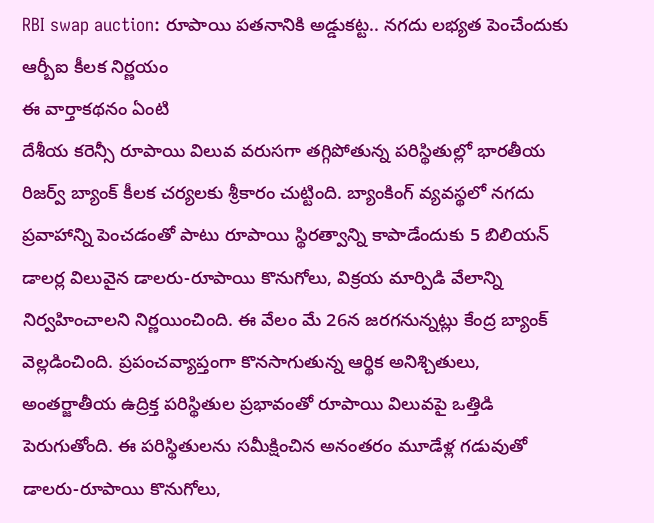RBI swap auction: రూపాయి పతనానికి అడ్డుకట్ట.. నగదు లభ్యత పెంచేందుకు ఆర్బీఐ కీలక నిర్ణయం
ఈ వార్తాకథనం ఏంటి
దేశీయ కరెన్సీ రూపాయి విలువ వరుసగా తగ్గిపోతున్న పరిస్థితుల్లో భారతీయ రిజర్వ్ బ్యాంక్ కీలక చర్యలకు శ్రీకారం చుట్టింది. బ్యాంకింగ్ వ్యవస్థలో నగదు ప్రవాహాన్ని పెంచడంతో పాటు రూపాయి స్థిరత్వాన్ని కాపాడేందుకు 5 బిలియన్ డాలర్ల విలువైన డాలరు-రూపాయి కొనుగోలు, విక్రయ మార్పిడి వేలాన్ని నిర్వహించాలని నిర్ణయించింది. ఈ వేలం మే 26న జరగనున్నట్లు కేంద్ర బ్యాంక్ వెల్లడించింది. ప్రపంచవ్యాప్తంగా కొనసాగుతున్న ఆర్థిక అనిశ్చితులు, అంతర్జాతీయ ఉద్రిక్త పరిస్థితుల ప్రభావంతో రూపాయి విలువపై ఒత్తిడి పెరుగుతోంది. ఈ పరిస్థితులను సమీక్షించిన అనంతరం మూడేళ్ల గడువుతో డాలరు-రూపాయి కొనుగోలు,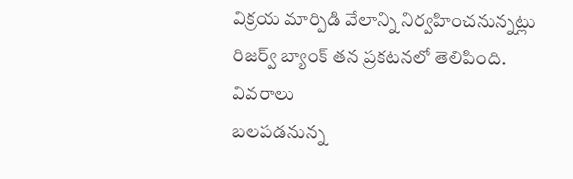విక్రయ మార్పిడి వేలాన్ని నిర్వహించనున్నట్లు రిజర్వ్ బ్యాంక్ తన ప్రకటనలో తెలిపింది.
వివరాలు
బలపడనున్న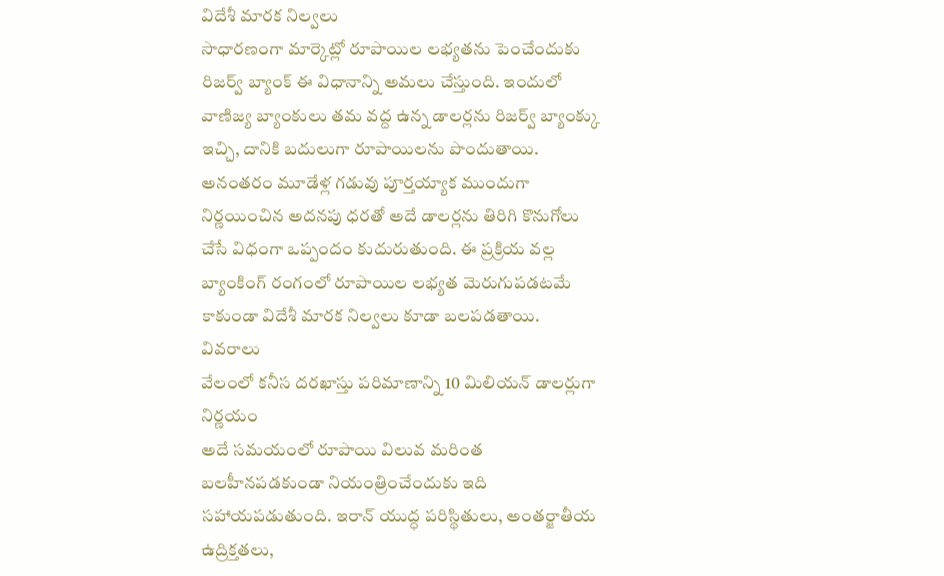విదేశీ మారక నిల్వలు
సాధారణంగా మార్కెట్లో రూపాయిల లభ్యతను పెంచేందుకు రిజర్వ్ బ్యాంక్ ఈ విధానాన్ని అమలు చేస్తుంది. ఇందులో వాణిజ్య బ్యాంకులు తమ వద్ద ఉన్న డాలర్లను రిజర్వ్ బ్యాంక్కు ఇచ్చి, దానికి బదులుగా రూపాయిలను పొందుతాయి. అనంతరం మూడేళ్ల గడువు పూర్తయ్యాక ముందుగా నిర్ణయించిన అదనపు ధరతో అదే డాలర్లను తిరిగి కొనుగోలు చేసే విధంగా ఒప్పందం కుదురుతుంది. ఈ ప్రక్రియ వల్ల బ్యాంకింగ్ రంగంలో రూపాయిల లభ్యత మెరుగుపడటమే కాకుండా విదేశీ మారక నిల్వలు కూడా బలపడతాయి.
వివరాలు
వేలంలో కనీస దరఖాస్తు పరిమాణాన్ని 10 మిలియన్ డాలర్లుగా నిర్ణయం
అదే సమయంలో రూపాయి విలువ మరింత బలహీనపడకుండా నియంత్రించేందుకు ఇది సహాయపడుతుంది. ఇరాన్ యుద్ధ పరిస్థితులు, అంతర్జాతీయ ఉద్రిక్తతలు,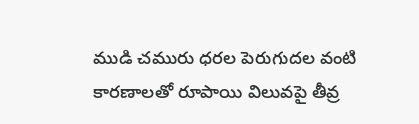ముడి చమురు ధరల పెరుగుదల వంటి కారణాలతో రూపాయి విలువపై తీవ్ర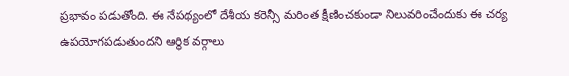ప్రభావం పడుతోంది. ఈ నేపథ్యంలో దేశీయ కరెన్సీ మరింత క్షీణించకుండా నిలువరించేందుకు ఈ చర్య ఉపయోగపడుతుందని ఆర్థిక వర్గాలు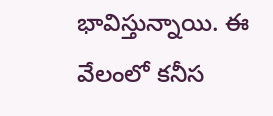భావిస్తున్నాయి. ఈ వేలంలో కనీస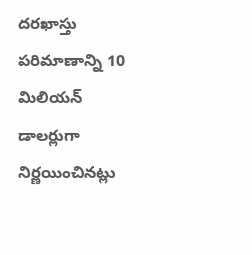దరఖాస్తు పరిమాణాన్ని 10 మిలియన్ డాలర్లుగా నిర్ణయించినట్లు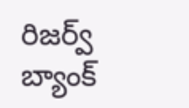రిజర్వ్ బ్యాంక్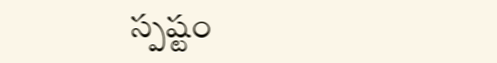స్పష్టం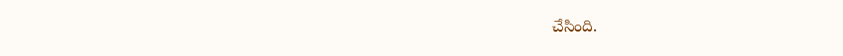చేసింది.